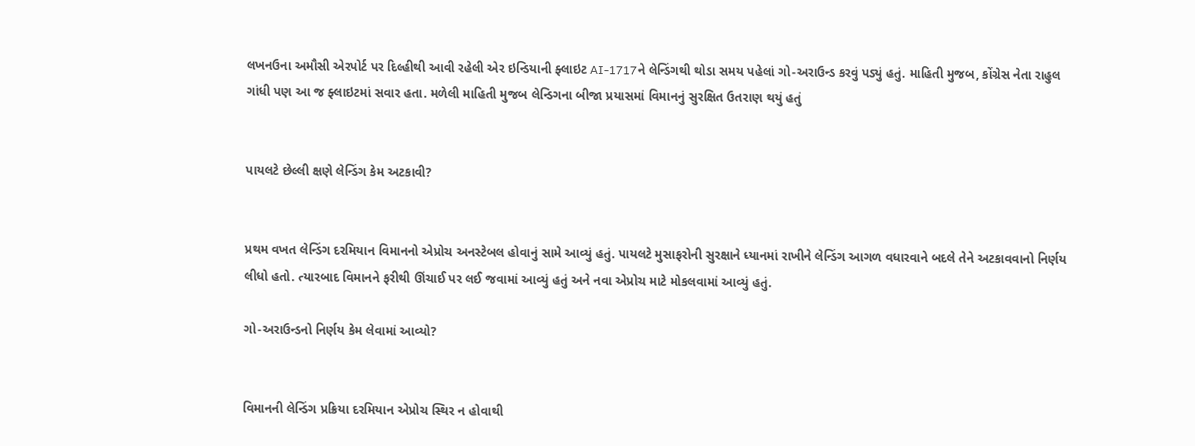લખનઉના અમૌસી એરપોર્ટ પર દિલ્હીથી આવી રહેલી એર ઇન્ડિયાની ફ્લાઇટ AI-1717ને લેન્ડિંગથી થોડા સમય પહેલાં ગો-અરાઉન્ડ કરવું પડ્યું હતું. માહિતી મુજબ, કોંગ્રેસ નેતા રાહુલ ગાંધી પણ આ જ ફ્લાઇટમાં સવાર હતા. મળેલી માહિતી મુજબ લેન્ડિગના બીજા પ્રયાસમાં વિમાનનું સુરક્ષિત ઉતરાણ થયું હતું


પાયલટે છેલ્લી ક્ષણે લેન્ડિંગ કેમ અટકાવી?


પ્રથમ વખત લેન્ડિંગ દરમિયાન વિમાનનો એપ્રોચ અનસ્ટેબલ હોવાનું સામે આવ્યું હતું. પાયલટે મુસાફરોની સુરક્ષાને ધ્યાનમાં રાખીને લેન્ડિંગ આગળ વધારવાને બદલે તેને અટકાવવાનો નિર્ણય લીધો હતો. ત્યારબાદ વિમાનને ફરીથી ઊંચાઈ પર લઈ જવામાં આવ્યું હતું અને નવા એપ્રોચ માટે મોકલવામાં આવ્યું હતું.

ગો-અરાઉન્ડનો નિર્ણય કેમ લેવામાં આવ્યો?


વિમાનની લેન્ડિંગ પ્રક્રિયા દરમિયાન એપ્રોચ સ્થિર ન હોવાથી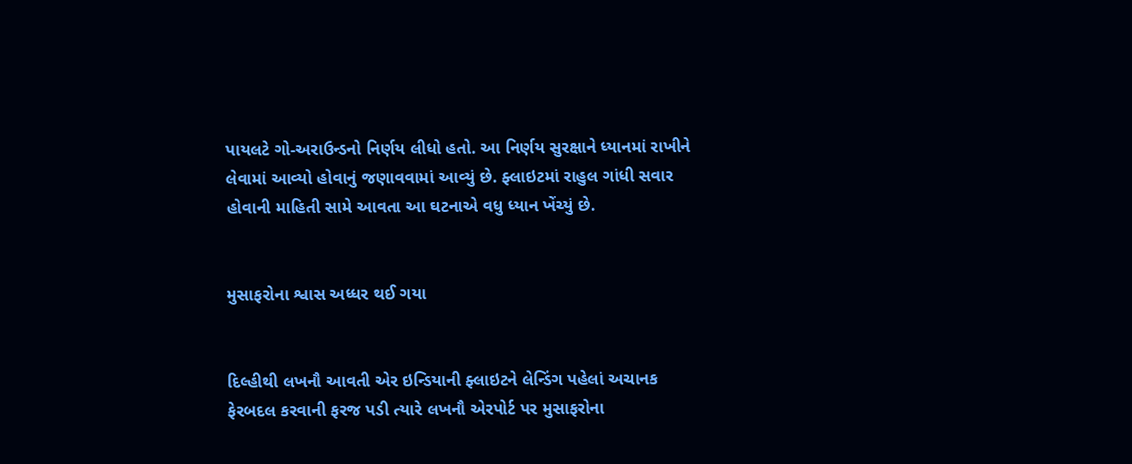પાયલટે ગો-અરાઉન્ડનો નિર્ણય લીધો હતો. આ નિર્ણય સુરક્ષાને ધ્યાનમાં રાખીને લેવામાં આવ્યો હોવાનું જણાવવામાં આવ્યું છે. ફ્લાઇટમાં રાહુલ ગાંધી સવાર હોવાની માહિતી સામે આવતા આ ઘટનાએ વધુ ધ્યાન ખેંચ્યું છે.


મુસાફરોના શ્વાસ અધ્ધર થઈ ગયા


દિલ્હીથી લખનૌ આવતી એર ઇન્ડિયાની ફ્લાઇટને લેન્ડિંગ પહેલાં અચાનક ફેરબદલ કરવાની ફરજ પડી ત્યારે લખનૌ એરપોર્ટ પર મુસાફરોના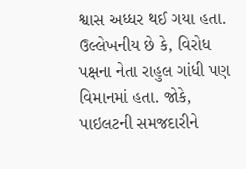શ્વાસ અધ્ધર થઈ ગયા હતા. ઉલ્લેખનીય છે કે, વિરોધ પક્ષના નેતા રાહુલ ગાંધી પણ વિમાનમાં હતા. જોકે, પાઇલટની સમજદારીને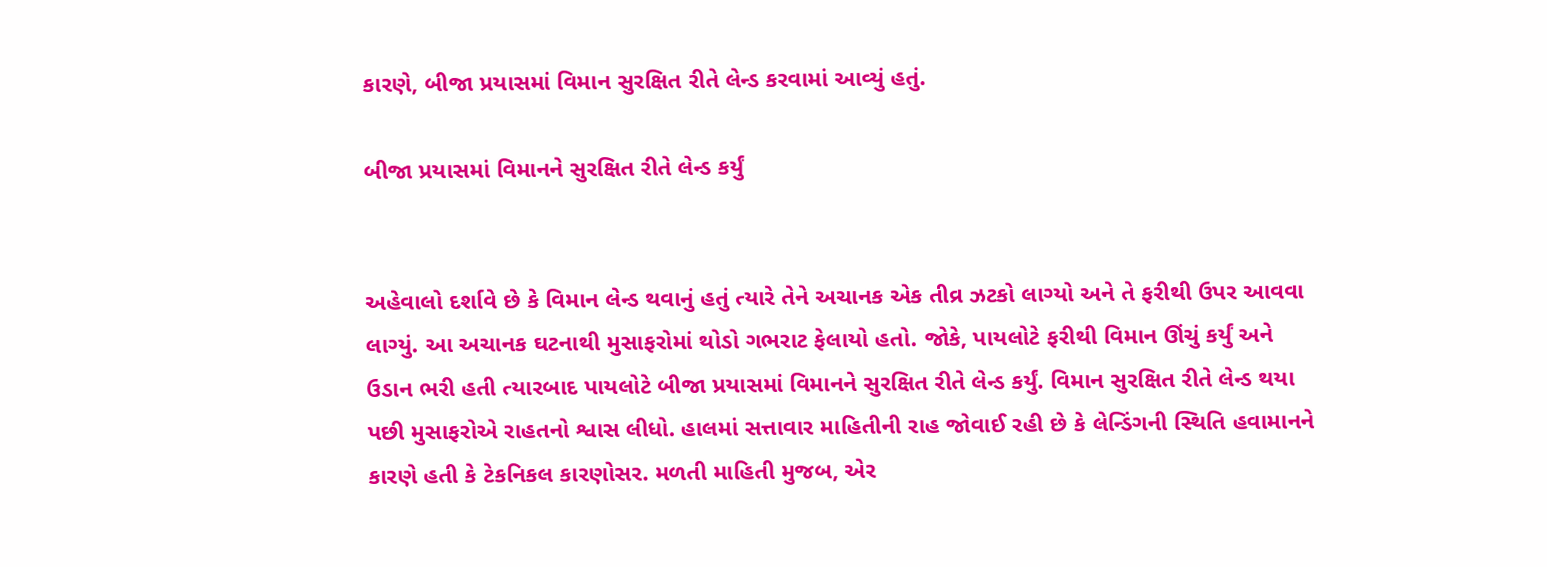કારણે, બીજા પ્રયાસમાં વિમાન સુરક્ષિત રીતે લેન્ડ કરવામાં આવ્યું હતું.

બીજા પ્રયાસમાં વિમાનને સુરક્ષિત રીતે લેન્ડ કર્યું


અહેવાલો દર્શાવે છે કે વિમાન લેન્ડ થવાનું હતું ત્યારે તેને અચાનક એક તીવ્ર ઝટકો લાગ્યો અને તે ફરીથી ઉપર આવવા લાગ્યું. આ અચાનક ઘટનાથી મુસાફરોમાં થોડો ગભરાટ ફેલાયો હતો. જોકે, પાયલોટે ફરીથી વિમાન ઊંચું કર્યું અને ઉડાન ભરી હતી ત્યારબાદ પાયલોટે બીજા પ્રયાસમાં વિમાનને સુરક્ષિત રીતે લેન્ડ કર્યું. વિમાન સુરક્ષિત રીતે લેન્ડ થયા પછી મુસાફરોએ રાહતનો શ્વાસ લીધો. હાલમાં સત્તાવાર માહિતીની રાહ જોવાઈ રહી છે કે લેન્ડિંગની સ્થિતિ હવામાનને કારણે હતી કે ટેકનિકલ કારણોસર. મળતી માહિતી મુજબ, એર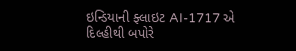ઇન્ડિયાની ફ્લાઇટ AI-1717 એ દિલ્હીથી બપોરે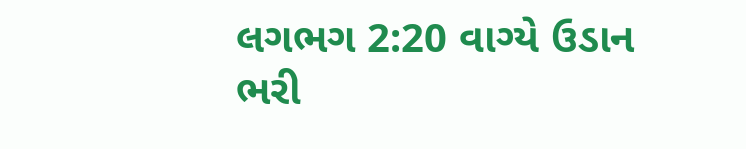લગભગ 2:20 વાગ્યે ઉડાન ભરી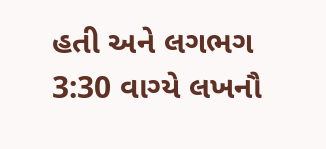હતી અને લગભગ 3:30 વાગ્યે લખનૌ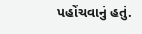પહોંચવાનું હતું.